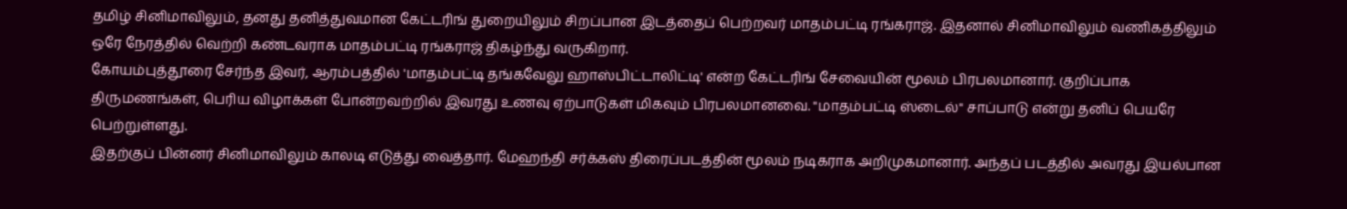தமிழ் சினிமாவிலும், தனது தனித்துவமான கேட்டரிங் துறையிலும் சிறப்பான இடத்தைப் பெற்றவர் மாதம்பட்டி ரங்கராஜ். இதனால் சினிமாவிலும் வணிகத்திலும் ஒரே நேரத்தில் வெற்றி கண்டவராக மாதம்பட்டி ரங்கராஜ் திகழ்ந்து வருகிறார்.
கோயம்புத்தூரை சேர்ந்த இவர், ஆரம்பத்தில் 'மாதம்பட்டி தங்கவேலு ஹாஸ்பிட்டாலிட்டி' என்ற கேட்டரிங் சேவையின் மூலம் பிரபலமானார். குறிப்பாக திருமணங்கள், பெரிய விழாக்கள் போன்றவற்றில் இவரது உணவு ஏற்பாடுகள் மிகவும் பிரபலமானவை. "மாதம்பட்டி ஸ்டைல்" சாப்பாடு என்று தனிப் பெயரே பெற்றுள்ளது.
இதற்குப் பின்னர் சினிமாவிலும் காலடி எடுத்து வைத்தார். மேஹந்தி சர்க்கஸ் திரைப்படத்தின் மூலம் நடிகராக அறிமுகமானார். அந்தப் படத்தில் அவரது இயல்பான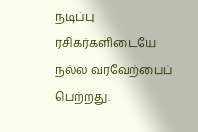நடிப்பு ரசிகர்களிடையே நல்ல வரவேற்பைப் பெற்றது.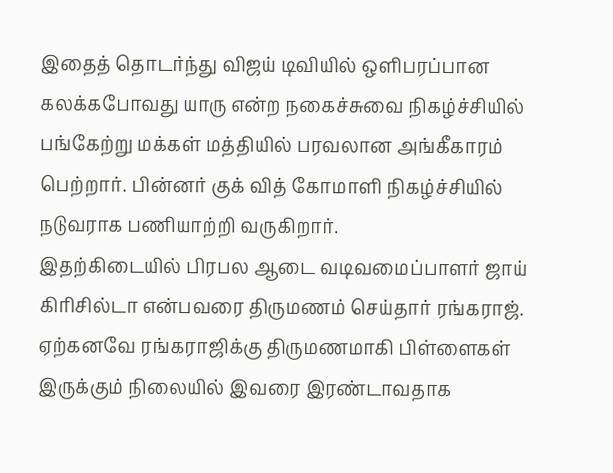இதைத் தொடர்ந்து விஜய் டிவியில் ஒளிபரப்பான கலக்கபோவது யாரு என்ற நகைச்சுவை நிகழ்ச்சியில் பங்கேற்று மக்கள் மத்தியில் பரவலான அங்கீகாரம் பெற்றார். பின்னர் குக் வித் கோமாளி நிகழ்ச்சியில் நடுவராக பணியாற்றி வருகிறார்.
இதற்கிடையில் பிரபல ஆடை வடிவமைப்பாளர் ஜாய் கிரிசில்டா என்பவரை திருமணம் செய்தார் ரங்கராஜ். ஏற்கனவே ரங்கராஜிக்கு திருமணமாகி பிள்ளைகள் இருக்கும் நிலையில் இவரை இரண்டாவதாக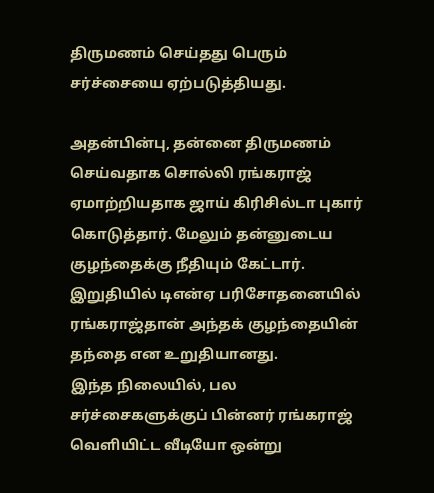திருமணம் செய்தது பெரும் சர்ச்சையை ஏற்படுத்தியது.

அதன்பின்பு, தன்னை திருமணம் செய்வதாக சொல்லி ரங்கராஜ் ஏமாற்றியதாக ஜாய் கிரிசில்டா புகார் கொடுத்தார். மேலும் தன்னுடைய குழந்தைக்கு நீதியும் கேட்டார். இறுதியில் டிஎன்ஏ பரிசோதனையில் ரங்கராஜ்தான் அந்தக் குழந்தையின் தந்தை என உறுதியானது.
இந்த நிலையில், பல சர்ச்சைகளுக்குப் பின்னர் ரங்கராஜ் வெளியிட்ட வீடியோ ஒன்று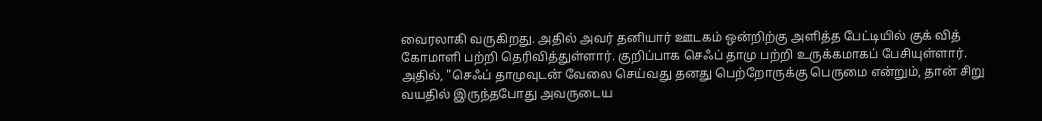வைரலாகி வருகிறது. அதில் அவர் தனியார் ஊடகம் ஒன்றிற்கு அளித்த பேட்டியில் குக் வித் கோமாளி பற்றி தெரிவித்துள்ளார். குறிப்பாக செஃப் தாமு பற்றி உருக்கமாகப் பேசியுள்ளார்.
அதில், "செஃப் தாமுவுடன் வேலை செய்வது தனது பெற்றோருக்கு பெருமை என்றும், தான் சிறு வயதில் இருந்தபோது அவருடைய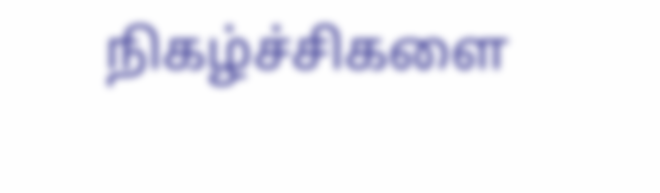நிகழ்ச்சிகளை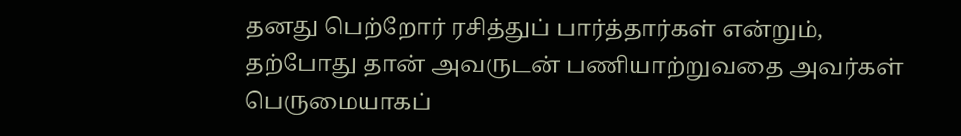தனது பெற்றோர் ரசித்துப் பார்த்தார்கள் என்றும், தற்போது தான் அவருடன் பணியாற்றுவதை அவர்கள் பெருமையாகப்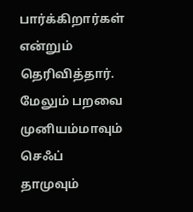பார்க்கிறார்கள் என்றும் தெரிவித்தார்.
மேலும் பறவை முனியம்மாவும் செஃப் தாமுவும்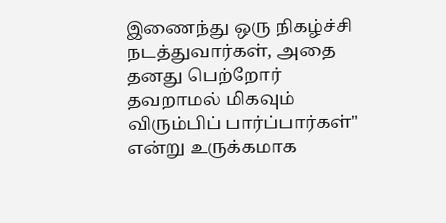இணைந்து ஒரு நிகழ்ச்சி நடத்துவார்கள், அதை தனது பெற்றோர் தவறாமல் மிகவும் விரும்பிப் பார்ப்பார்கள்" என்று உருக்கமாக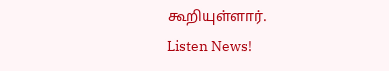கூறியுள்ளார்.
Listen News!